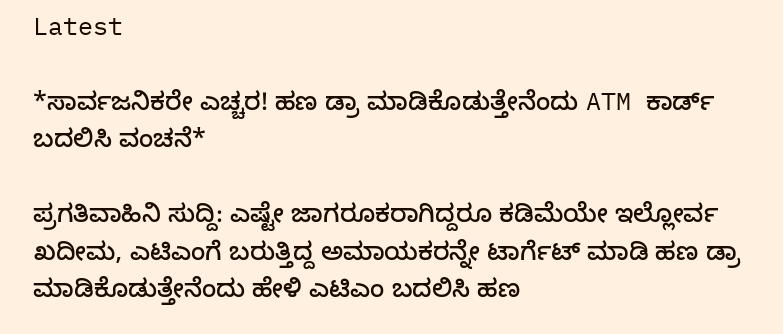Latest

*ಸಾರ್ವಜನಿಕರೇ ಎಚ್ಚರ! ಹಣ ಡ್ರಾ ಮಾಡಿಕೊಡುತ್ತೇನೆಂದು ATM ಕಾರ್ಡ್ ಬದಲಿಸಿ ವಂಚನೆ*

ಪ್ರಗತಿವಾಹಿನಿ ಸುದ್ದಿ: ಎಷ್ಟೇ ಜಾಗರೂಕರಾಗಿದ್ದರೂ ಕಡಿಮೆಯೇ ಇಲ್ಲೋರ್ವ ಖದೀಮ, ಎಟಿಎಂಗೆ ಬರುತ್ತಿದ್ದ ಅಮಾಯಕರನ್ನೇ ಟಾರ್ಗೆಟ್ ಮಾಡಿ ಹಣ ಡ್ರಾ ಮಾಡಿಕೊಡುತ್ತೇನೆಂದು ಹೇಳಿ ಎಟಿಎಂ ಬದಲಿಸಿ ಹಣ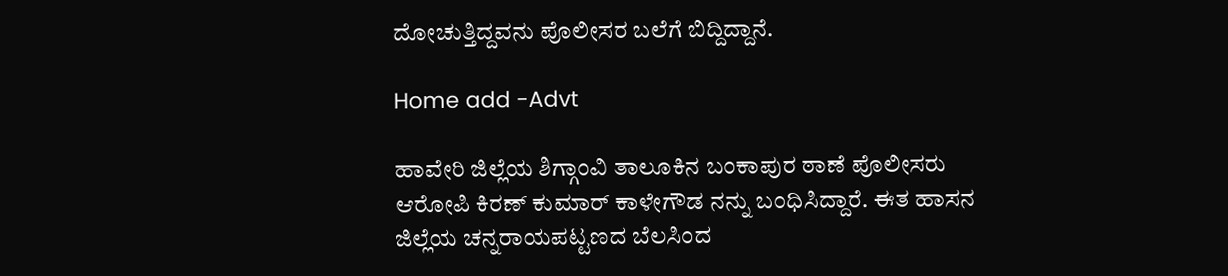ದೋಚುತ್ತಿದ್ದವನು ಪೊಲೀಸರ ಬಲೆಗೆ ಬಿದ್ದಿದ್ದಾನೆ.

Home add -Advt

ಹಾವೇರಿ ಜಿಲ್ಲೆಯ ಶಿಗ್ಗಾಂವಿ ತಾಲೂಕಿನ ಬಂಕಾಪುರ ಠಾಣೆ ಪೊಲೀಸರು ಆರೋಪಿ ಕಿರಣ್ ಕುಮಾರ್ ಕಾಳೇಗೌಡ ನನ್ನು ಬಂಧಿಸಿದ್ದಾರೆ. ಈತ ಹಾಸನ ಜಿಲ್ಲೆಯ ಚನ್ನರಾಯಪಟ್ಟಣದ ಬೆಲಸಿಂದ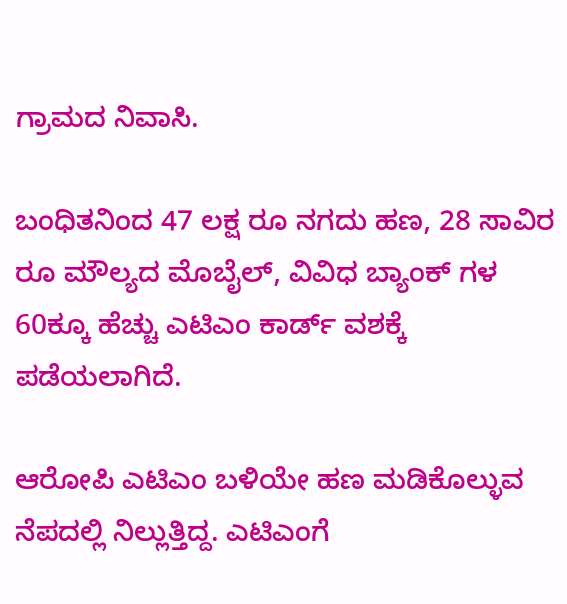ಗ್ರಾಮದ ನಿವಾಸಿ.

ಬಂಧಿತನಿಂದ 47 ಲಕ್ಷ ರೂ ನಗದು ಹಣ, 28 ಸಾವಿರ ರೂ ಮೌಲ್ಯದ ಮೊಬೈಲ್, ವಿವಿಧ ಬ್ಯಾಂಕ್ ಗಳ 60ಕ್ಕೂ ಹೆಚ್ಚು ಎಟಿಎಂ ಕಾರ್ಡ್ ವಶಕ್ಕೆ ಪಡೆಯಲಾಗಿದೆ.

ಆರೋಪಿ ಎಟಿಎಂ ಬಳಿಯೇ ಹಣ ಮಡಿಕೊಲ್ಳುವ ನೆಪದಲ್ಲಿ ನಿಲ್ಲುತ್ತಿದ್ದ. ಎಟಿಎಂಗೆ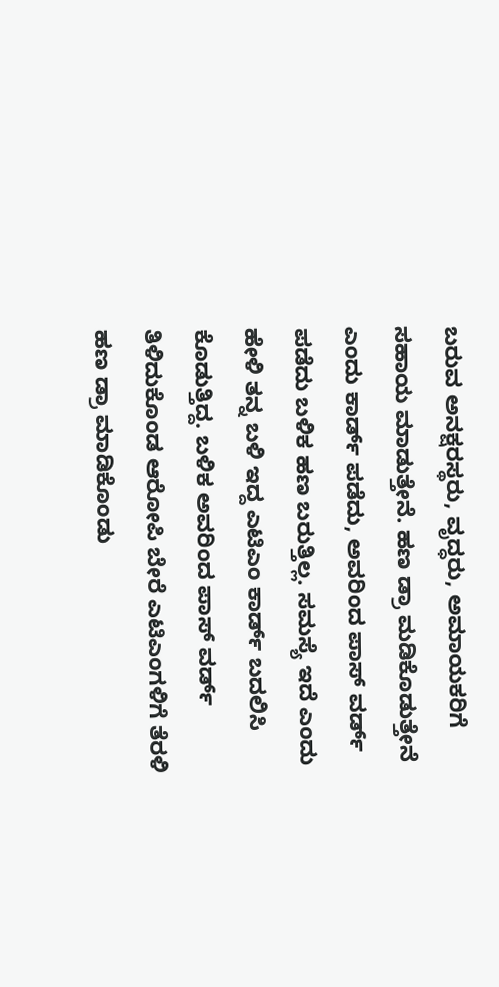ಬರುವ ಅನಕ್ಷರಸ್ಥರು, ವೃದ್ಧರು, ಅಮಾಯಕರಿಗೆ ಸಹಾಯ ಮಾಡುತ್ತೇನೆ. ಹಣ ಡ್ರಾ ಮಡಿಕೊಡುತ್ತೇನೆ ಎಂದು ಕಾರ್ಡ್ ಪಡೆದು, ಅವರಿಂದ ಪಾಸ್ ವರ್ಡ್ ಪಡೆದು ಬಳಿಕ ಹಣ ಬರುತ್ತಿಲ್ಲ. ಸಮಸ್ಯೆ ಇದೆ ಎಂದು ಹೇಳಿ ತನ್ನ ಬಳಿ ಇದ್ದ ಎಟಿಎಂ ಕಾರ್ಡ್ ಬದಲಿಸಿ ಕೊಡುತ್ತಿದ್ದ. ಬಳಿಕ ಅವರಿಂದ ಪಾಸ್ ವರ್ಡ್ ತಿಳಿದುಕೊಂಡ ಆರೋಪಿ ಬೇರೆ ಎಟಿಎಂಗಳಿಗೆ ತೆರಳಿ ಹಣ ಡ್ರಾ ಮಾಡಿಕೊಂಡು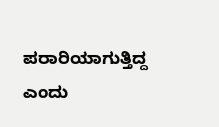ಪರಾರಿಯಾಗುತ್ತಿದ್ದ ಎಂದು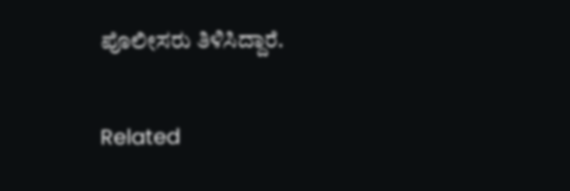ಪೊಲೀಸರು ತಿಳಿಸಿದ್ದಾರೆ.

Related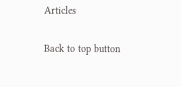Articles

Back to top button